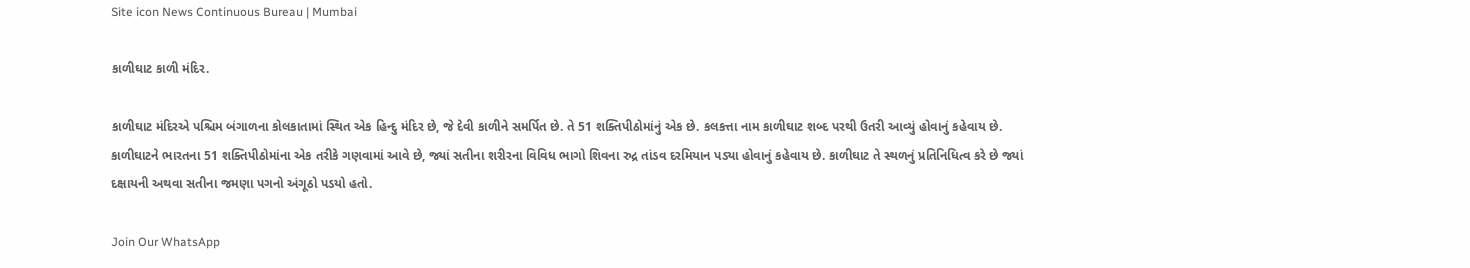Site icon News Continuous Bureau | Mumbai

કાળીઘાટ કાળી મંદિર.

કાળીઘાટ મંદિરએ પશ્ચિમ બંગાળના કોલકાતામાં સ્થિત એક હિન્દુ મંદિર છે, જે દેવી કાળીને સમર્પિત છે. તે 51 શક્તિપીઠોમાંનું એક છે. કલકત્તા નામ કાળીઘાટ શબ્દ પરથી ઉતરી આવ્યું હોવાનું કહેવાય છે. કાળીઘાટને ભારતના 51 શક્તિપીઠોમાંના એક તરીકે ગણવામાં આવે છે, જ્યાં સતીના શરીરના વિવિધ ભાગો શિવના રુદ્ર તાંડવ દરમિયાન પડ્યા હોવાનું કહેવાય છે. કાળીઘાટ તે સ્થળનું પ્રતિનિધિત્વ કરે છે જ્યાં દક્ષાયની અથવા સતીના જમણા પગનો અંગૂઠો પડયો હતો.

Join Our WhatsApp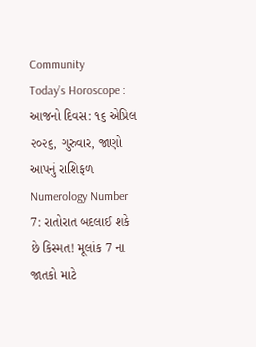Community
Today’s Horoscope : આજનો દિવસ: ૧૬ એપ્રિલ ૨૦૨૬, ગુરુવાર, જાણો આપનું રાશિફળ
Numerology Number 7: રાતોરાત બદલાઈ શકે છે કિસ્મત! મૂલાંક 7 ના જાતકો માટે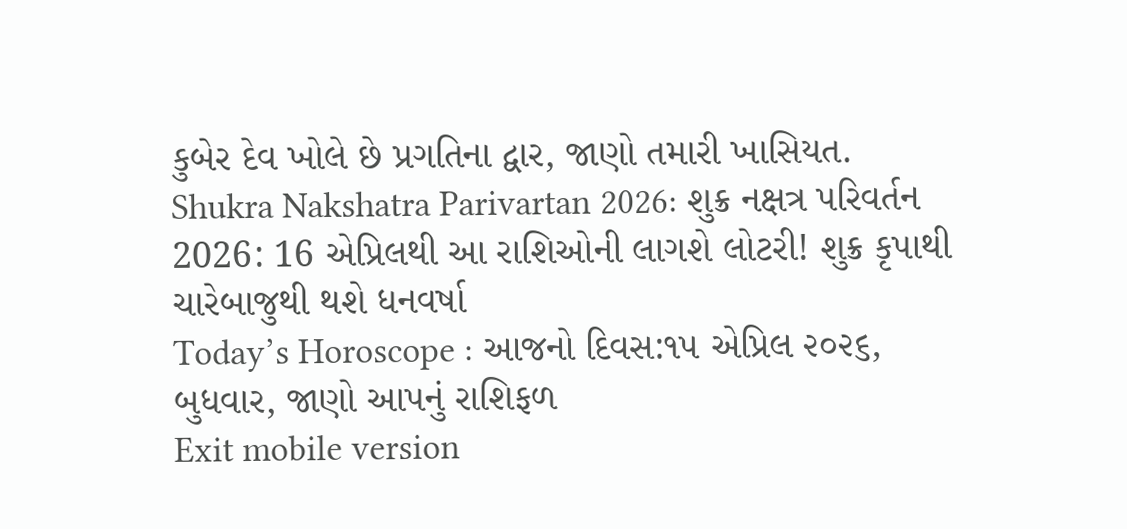કુબેર દેવ ખોલે છે પ્રગતિના દ્વાર, જાણો તમારી ખાસિયત.
Shukra Nakshatra Parivartan 2026: શુક્ર નક્ષત્ર પરિવર્તન 2026: 16 એપ્રિલથી આ રાશિઓની લાગશે લોટરી! શુક્ર કૃપાથી ચારેબાજુથી થશે ધનવર્ષા
Today’s Horoscope : આજનો દિવસ:૧૫ એપ્રિલ ૨૦૨૬, બુધવાર, જાણો આપનું રાશિફળ
Exit mobile version